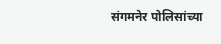संगमनेर पोलिसांच्या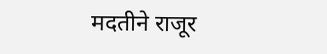मदतीने राजूर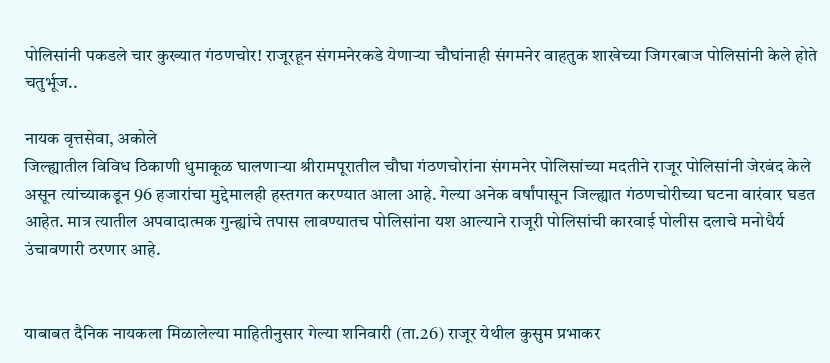पोलिसांनी पकडले चार कुख्यात गंठणचोर! राजूरहून संगमनेरकडे येणार्‍या चौघांनाही संगमनेर वाहतुक शाखेच्या जिगरबाज पोलिसांनी केले होते चतुर्भूज..

नायक वृत्तसेवा, अकोले
जिल्ह्यातील विविध ठिकाणी धुमाकूळ घालणार्‍या श्रीरामपूरातील चौघा गंठणचोरांना संगमनेर पोलिसांच्या मदतीने राजूर पोलिसांनी जेरबंद केले असून त्यांच्याकडून 96 हजारांचा मुद्देमालही हस्तगत करण्यात आला आहे. गेल्या अनेक वर्षांपासून जिल्ह्यात गंठणचोरीच्या घटना वारंवार घडत आहेत. मात्र त्यातील अपवादात्मक गुन्ह्यांचे तपास लावण्यातच पोलिसांना यश आल्याने राजूरी पोलिसांची कारवाई पोलीस दलाचे मनोधैर्य उंचावणारी ठरणार आहे.


याबाबत दैनिक नायकला मिळालेल्या माहितीनुसार गेल्या शनिवारी (ता.26) राजूर येथील कुसुम प्रभाकर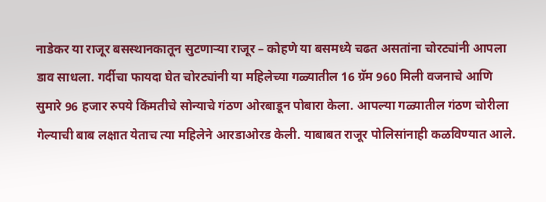नाडेकर या राजूर बसस्थानकातून सुटणार्‍या राजूर – कोहणे या बसमध्ये चढत असतांना चोरट्यांनी आपला डाव साधला. गर्दीचा फायदा घेत चोरट्यांनी या महिलेच्या गळ्यातील 16 ग्रॅम 960 मिली वजनाचे आणि सुमारे 96 हजार रुपये किंमतीचे सोन्याचे गंठण ओरबाडून पोबारा केला. आपल्या गळ्यातील गंठण चोरीला गेल्याची बाब लक्षात येताच त्या महिलेने आरडाओरड केली. याबाबत राजूर पोलिसांनाही कळविण्यात आले.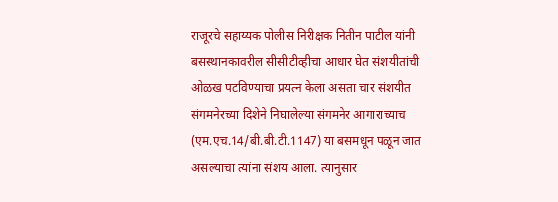राजूरचे सहाय्यक पोलीस निरीक्षक नितीन पाटील यांनी बसस्थानकावरील सीसीटीव्हीचा आधार घेत संशयीतांची ओळख पटविण्याचा प्रयत्न केला असता चार संशयीत संगमनेरच्या दिशेने निघालेल्या संगमनेर आगाराच्याच (एम.एच.14/बी.बी.टी.1147) या बसमधून पळून जात असल्याचा त्यांना संशय आला. त्यानुसार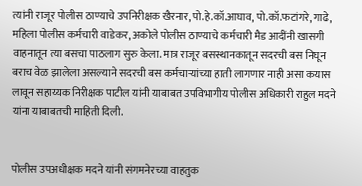त्यांनी राजूर पोलीस ठाण्याचे उपनिरीक्षक खैरनार, पो.हे.कॉ.आघाव, पो.कॉ.फटांगरे, गाढे, महिला पोलीस कर्मचारी वाडेकर, अकोले पोलीस ठाण्याचे कर्मचारी मैड आदींनी खासगी वाहनातून त्या बसचा पाठलाग सुरु केला. मात्र राजूर बसस्थानकातून सदरची बस निघून बराच वेळ झालेला असल्याने सदरची बस कर्मचार्‍यांच्या हाती लागणार नाही असा कयास लावून सहाय्यक निरीक्षक पाटील यांनी याबाबत उपविभागीय पोलीस अधिकारी राहुल मदने यांना याबाबतची माहिती दिली.


पोलीस उपअधीक्षक मदने यांनी संगमनेरच्या वाहतुक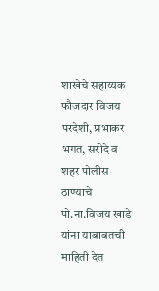शाखेचे सहाय्यक फौजदार विजय परदेशी, प्रभाकर भगत, सरोदे व शहर पोलीस ठाण्याचे पो.ना.विजय खाडे यांना याबाबतची माहिती देत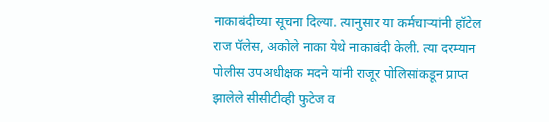नाकाबंदीच्या सूचना दिल्या. त्यानुसार या कर्मचार्‍यांनी हॉटेल राज पॅलेस, अकोले नाका येथे नाकाबंदी केली. त्या दरम्यान पोलीस उपअधीक्षक मदने यांनी राजूर पोलिसांकडून प्राप्त झालेले सीसीटीव्ही फुटेज व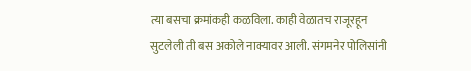त्या बसचा क्रमांकही कळविला. काही वेळातच राजूरहून सुटलेली ती बस अकोले नाक्यावर आली. संगमनेर पोलिसांनी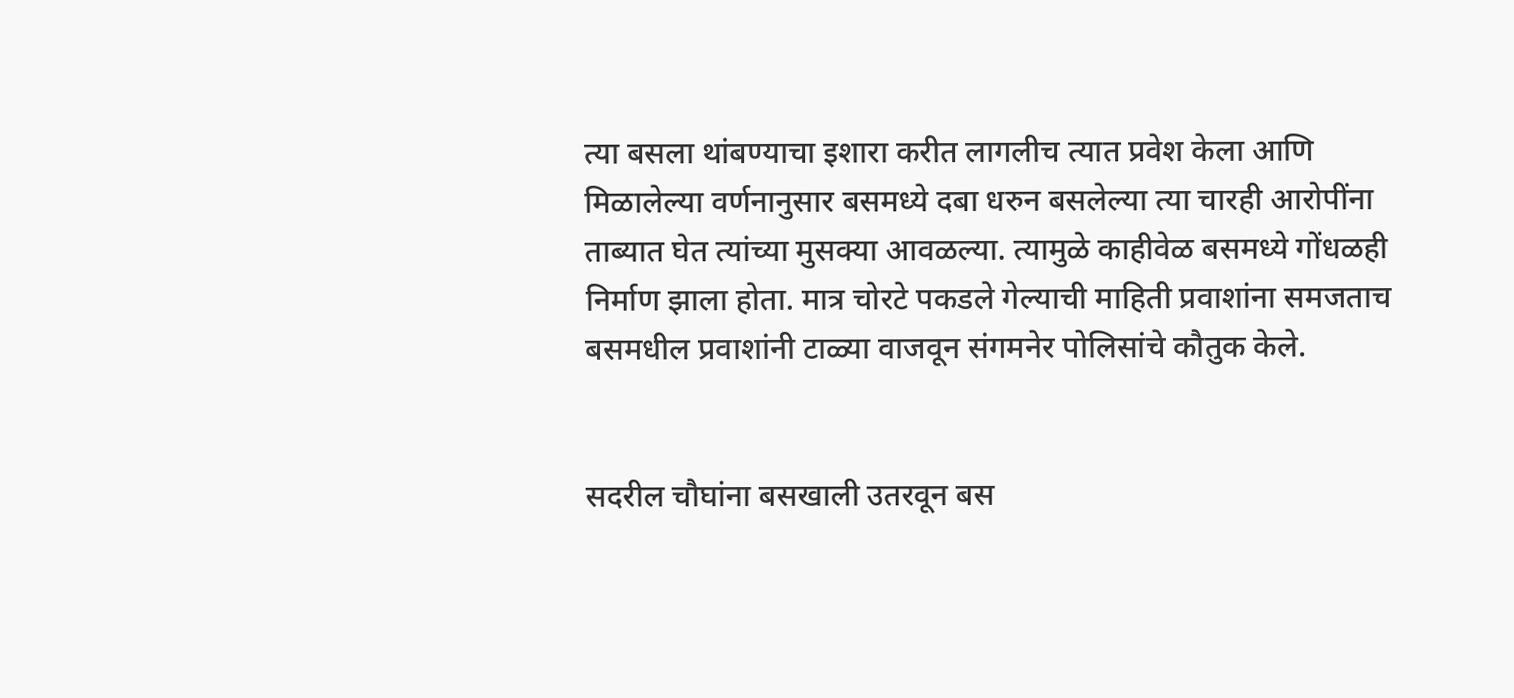त्या बसला थांबण्याचा इशारा करीत लागलीच त्यात प्रवेश केला आणि मिळालेल्या वर्णनानुसार बसमध्ये दबा धरुन बसलेल्या त्या चारही आरोपींना ताब्यात घेत त्यांच्या मुसक्या आवळल्या. त्यामुळे काहीवेळ बसमध्ये गोंधळही निर्माण झाला होता. मात्र चोरटे पकडले गेल्याची माहिती प्रवाशांना समजताच बसमधील प्रवाशांनी टाळ्या वाजवून संगमनेर पोलिसांचे कौतुक केले.


सदरील चौघांना बसखाली उतरवून बस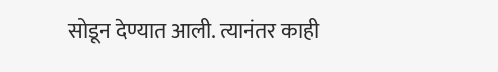सोडून देण्यात आली. त्यानंतर काही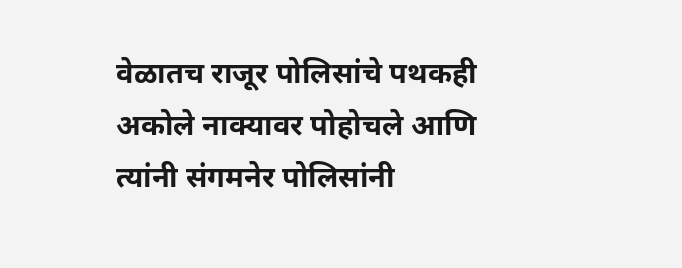वेळातच राजूर पोलिसांचे पथकही अकोले नाक्यावर पोहोचले आणि त्यांनी संगमनेर पोलिसांनी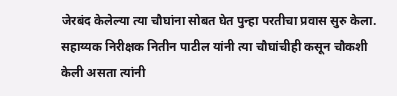जेरबंद केलेल्या त्या चौघांना सोबत घेत पुन्हा परतीचा प्रवास सुरु केला. सहाय्यक निरीक्षक नितीन पाटील यांनी त्या चौघांचीही कसून चौकशी केली असता त्यांनी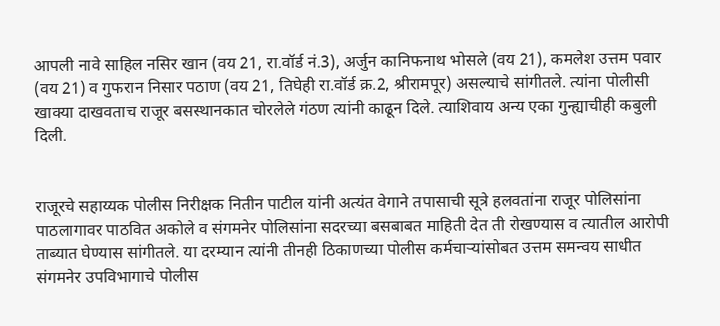आपली नावे साहिल नसिर खान (वय 21, रा.वॉर्ड नं.3), अर्जुन कानिफनाथ भोसले (वय 21), कमलेश उत्तम पवार (वय 21) व गुफरान निसार पठाण (वय 21, तिघेही रा.वॉर्ड क्र.2, श्रीरामपूर) असल्याचे सांगीतले. त्यांना पोलीसी खाक्या दाखवताच राजूर बसस्थानकात चोरलेले गंठण त्यांनी काढून दिले. त्याशिवाय अन्य एका गुन्ह्याचीही कबुली दिली.


राजूरचे सहाय्यक पोलीस निरीक्षक नितीन पाटील यांनी अत्यंत वेगाने तपासाची सूत्रे हलवतांना राजूर पोलिसांना पाठलागावर पाठवित अकोले व संगमनेर पोलिसांना सदरच्या बसबाबत माहिती देत ती रोखण्यास व त्यातील आरोपी ताब्यात घेण्यास सांगीतले. या दरम्यान त्यांनी तीनही ठिकाणच्या पोलीस कर्मचार्‍यांसोबत उत्तम समन्वय साधीत संगमनेर उपविभागाचे पोलीस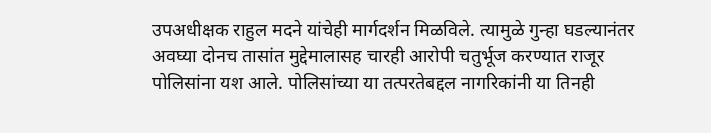उपअधीक्षक राहुल मदने यांचेही मार्गदर्शन मिळविले. त्यामुळे गुन्हा घडल्यानंतर अवघ्या दोनच तासांत मुद्देमालासह चारही आरोपी चतुर्भूज करण्यात राजूर पोलिसांना यश आले. पोलिसांच्या या तत्परतेबद्दल नागरिकांनी या तिनही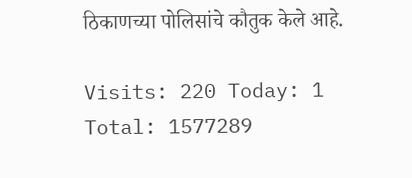ठिकाणच्या पोलिसांचे कौतुक केले आहे.

Visits: 220 Today: 1 Total: 1577289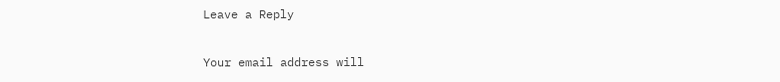Leave a Reply

Your email address will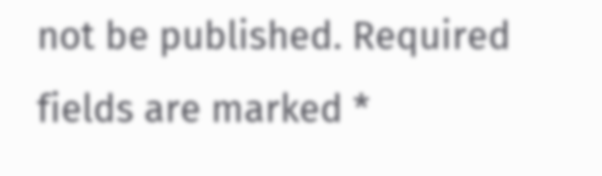not be published. Required fields are marked *